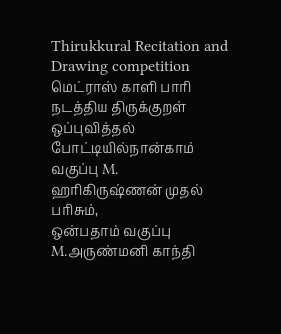Thirukkural Recitation and Drawing competition
மெட்ராஸ் காளி பாரி நடத்திய திருக்குறள் ஒப்புவித்தல் போட்டியில்நான்காம் வகுப்பு M. ஹரிகிருஷ்ணன் முதல் பரிசும்,
ஒன்பதாம் வகுப்பு M.அருண்மனி காந்தி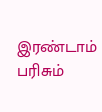இரண்டாம் பரிசும்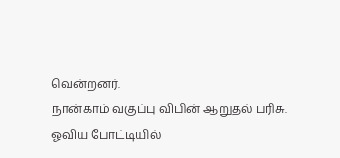வென்றனர்.
நான்காம் வகுப்பு விபின் ஆறுதல் பரிசு.
ஓவிய போட்டியில்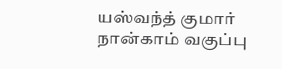யஸ்வந்த் குமார் நான்காம் வகுப்பு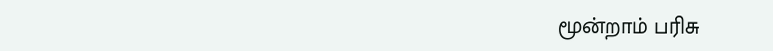மூன்றாம் பரிசு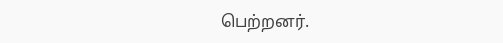பெற்றனர்.